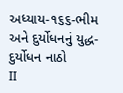અધ્યાય-૧૬૬-ભીમ અને દુર્યોધનનું યુદ્ધ-દુર્યોધન નાઠો
II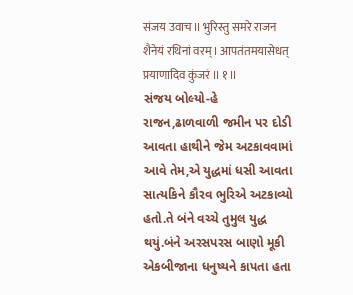संजय उवाच II भुरिस्तु समरे राजन शैनेयं रथिनां वरम् I आपतंतमयासेधत् प्रयाणादिव कुंजरं II १ II
સંજય બોલ્યો-હે રાજન,ઢાળવાળી જમીન પર દોડી આવતા હાથીને જેમ અટકાવવામાં આવે તેમ,એ યુદ્ધમાં ધસી આવતા સાત્યકિને કૌરવ ભુરિએ અટકાવ્યો હતો.તે બંને વચ્ચે તુમુલ યુદ્ધ થયું.બંને અરસપરસ બાણો મૂકી એકબીજાના ધનુષ્યને કાપતા હતા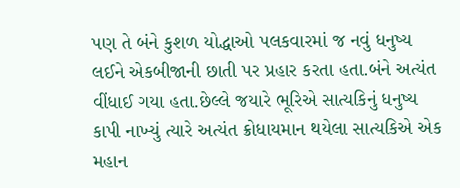પણ તે બંને કુશળ યોદ્ધાઓ પલકવારમાં જ નવું ધનુષ્ય લઈને એકબીજાની છાતી પર પ્રહાર કરતા હતા.બંને અત્યંત વીંધાઈ ગયા હતા.છેલ્લે જયારે ભૂરિએ સાત્યકિનું ધનુષ્ય કાપી નાખ્યું ત્યારે અત્યંત ક્રોધાયમાન થયેલા સાત્યકિએ એક મહાન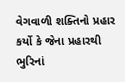વેગવાળી શક્તિનો પ્રહાર કર્યો કે જેના પ્રહારથી ભુરિનાં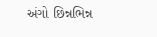અંગો છિન્નભિન્ન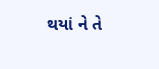થયાં ને તે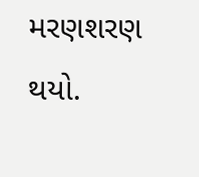મરણશરણ થયો.